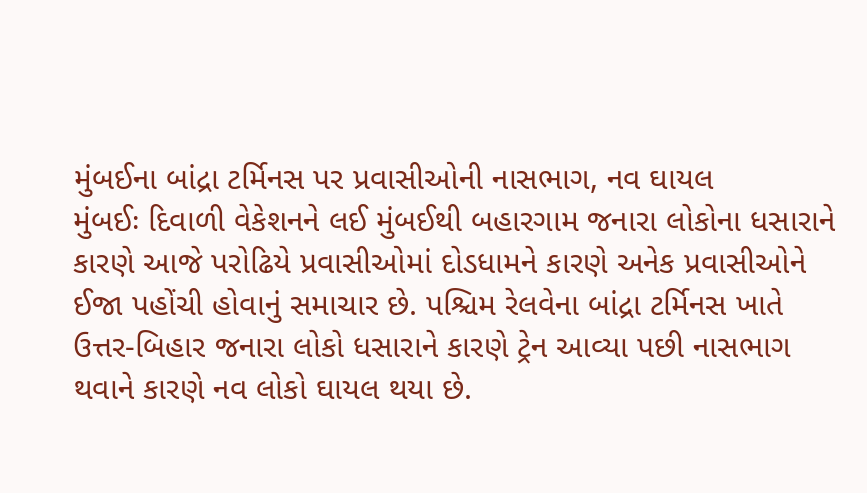મુંબઈના બાંદ્રા ટર્મિનસ પર પ્રવાસીઓની નાસભાગ, નવ ઘાયલ
મુંબઈઃ દિવાળી વેકેશનને લઈ મુંબઈથી બહારગામ જનારા લોકોના ધસારાને કારણે આજે પરોઢિયે પ્રવાસીઓમાં દોડધામને કારણે અનેક પ્રવાસીઓને ઈજા પહોંચી હોવાનું સમાચાર છે. પશ્ચિમ રેલવેના બાંદ્રા ટર્મિનસ ખાતે ઉત્તર-બિહાર જનારા લોકો ધસારાને કારણે ટ્રેન આવ્યા પછી નાસભાગ થવાને કારણે નવ લોકો ઘાયલ થયા છે.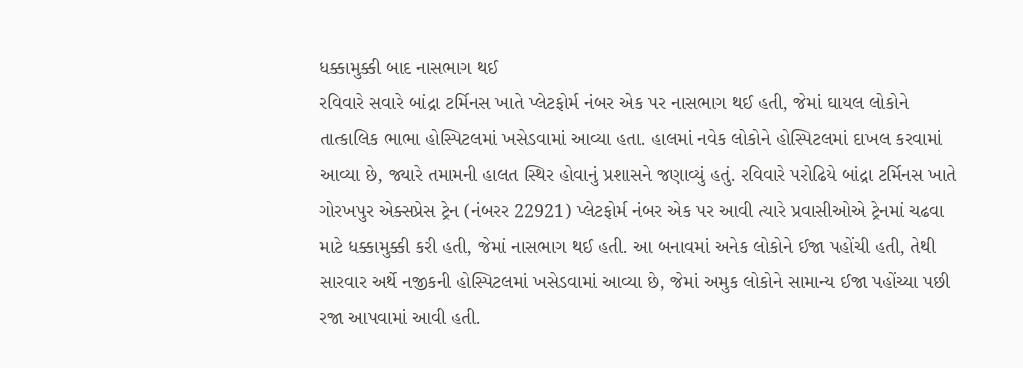ધક્કામુક્કી બાદ નાસભાગ થઈ
રવિવારે સવારે બાંદ્રા ટર્મિનસ ખાતે પ્લેટફોર્મ નંબર એક પર નાસભાગ થઈ હતી, જેમાં ઘાયલ લોકોને તાત્કાલિક ભાભા હોસ્પિટલમાં ખસેડવામાં આવ્યા હતા. હાલમાં નવેક લોકોને હોસ્પિટલમાં દાખલ કરવામાં આવ્યા છે, જ્યારે તમામની હાલત સ્થિર હોવાનું પ્રશાસને જણાવ્યું હતું. રવિવારે પરોઢિયે બાંદ્રા ટર્મિનસ ખાતે ગોરખપુર એક્સપ્રેસ ટ્રેન (નંબરર 22921) પ્લેટફોર્મ નંબર એક પર આવી ત્યારે પ્રવાસીઓએ ટ્રેનમાં ચઢવા માટે ધક્કામુક્કી કરી હતી, જેમાં નાસભાગ થઈ હતી. આ બનાવમાં અનેક લોકોને ઈજા પહોંચી હતી, તેથી સારવાર અર્થે નજીકની હોસ્પિટલમાં ખસેડવામાં આવ્યા છે, જેમાં અમુક લોકોને સામાન્ય ઈજા પહોંચ્યા પછી રજા આપવામાં આવી હતી.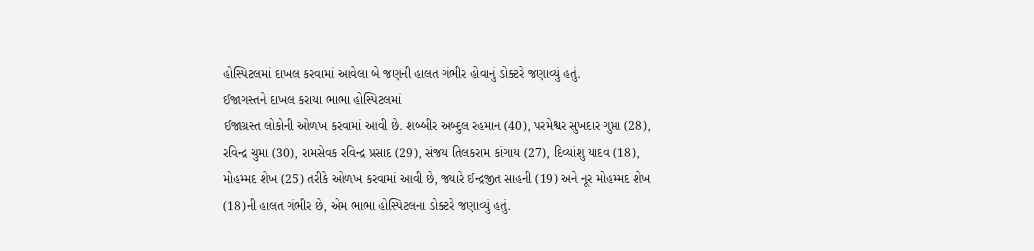હોસ્પિટલમાં દાખલ કરવામાં આવેલા બે જણની હાલત ગંભીર હોવાનું ડોક્ટરે જણાવ્યું હતું.
ઈજાગસ્તને દાખલ કરાયા ભાભા હોસ્પિટલમાં
ઈજાગ્રસ્ત લોકોની ઓળખ કરવામાં આવી છે. શબ્બીર અબ્દુલ રહમાન (40), પરમેશ્વર સુખદાર ગુપ્તા (28), રવિન્દ્ર ચુમા (30), રામસેવક રવિન્દ્ર પ્રસાદ (29), સંજય તિલકરામ કાંગાય (27), દિવ્યાંશુ યાદવ (18), મોહમ્મદ શેખ (25) તરીકે ઓળખ કરવામાં આવી છે, જ્યારે ઈન્દ્રજીત સાહની (19) અને નૂર મોહમ્મદ શેખ (18)ની હાલત ગંભીર છે, એમ ભાભા હોસ્પિટલના ડોક્ટરે જણાવ્યું હતું.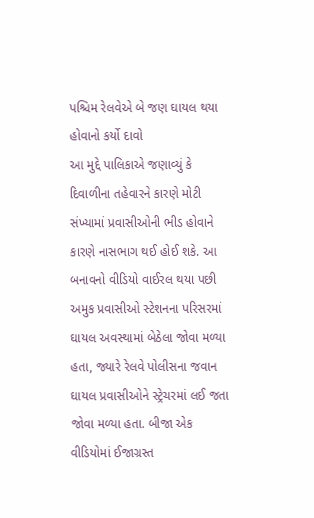પશ્ચિમ રેલવેએ બે જણ ઘાયલ થયા હોવાનો કર્યો દાવો
આ મુદ્દે પાલિકાએ જણાવ્યું કે દિવાળીના તહેવારને કારણે મોટી સંખ્યામાં પ્રવાસીઓની ભીડ હોવાને કારણે નાસભાગ થઈ હોઈ શકે. આ બનાવનો વીડિયો વાઈરલ થયા પછી અમુક પ્રવાસીઓ સ્ટેશનના પરિસરમાં ઘાયલ અવસ્થામાં બેઠેલા જોવા મળ્યા હતા, જ્યારે રેલવે પોલીસના જવાન ઘાયલ પ્રવાસીઓને સ્ટ્રેચરમાં લઈ જતા જોવા મળ્યા હતા. બીજા એક વીડિયોમાં ઈજાગ્રસ્ત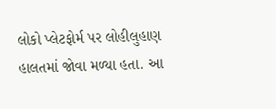લોકો પ્લેટફોર્મ પર લોહીલુહાણ હાલતમાં જોવા મળ્યા હતા. આ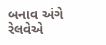બનાવ અંગે રેલવેએ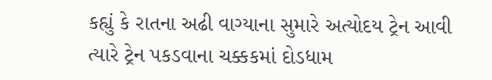કહ્યું કે રાતના અઢી વાગ્યાના સુમારે અત્યોદય ટ્રેન આવી ત્યારે ટ્રેન પકડવાના ચક્કકમાં દોડધામ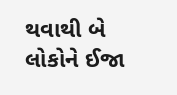થવાથી બે લોકોને ઈજા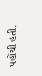પહોંચી હતી.